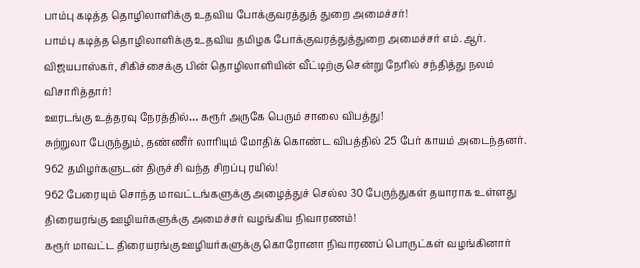பாம்பு கடித்த தொழிலாளிக்கு உதவிய போக்குவரத்துத் துறை அமைச்சர்!
பாம்பு கடித்த தொழிலாளிக்கு உதவிய தமிழக போக்குவரத்துத்துறை அமைச்சர் எம்.ஆர். விஜயபாஸ்கர், சிகிச்சைக்கு பின் தொழிலாளியின் வீட்டிற்கு சென்று நேரில் சந்தித்து நலம் விசாரித்தார்!
ஊரடங்கு உத்தரவு நேரத்தில்… கரூர் அருகே பெரும் சாலை விபத்து!
சுற்றுலா பேருந்தும், தண்ணீர் லாரியும் மோதிக் கொண்ட விபத்தில் 25 பேர் காயம் அடைந்தனர்.
962 தமிழர்களுடன் திருச்சி வந்த சிறப்பு ரயில்!
962 பேரையும் சொந்த மாவட்டங்களுக்கு அழைத்துச் செல்ல 30 பேருந்துகள் தயாராக உள்ளது
திரையரங்கு ஊழியர்களுக்கு அமைச்சர் வழங்கிய நிவாரணம்!
கரூர் மாவட்ட திரையரங்கு ஊழியர்களுக்கு கொரோனா நிவாரணப் பொருட்கள் வழங்கினார்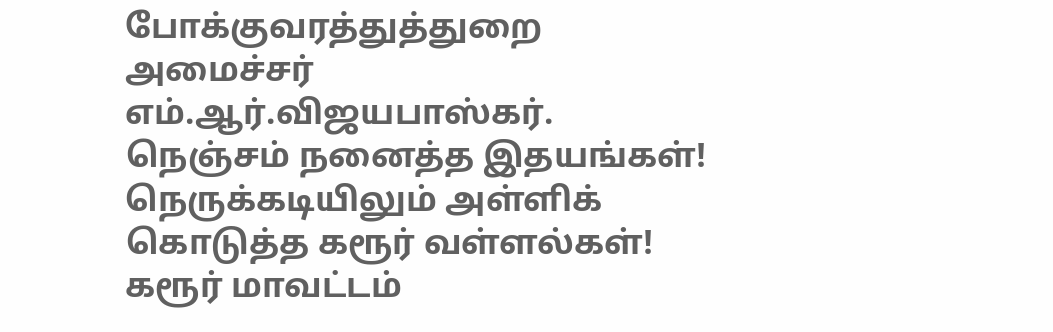போக்குவரத்துத்துறை அமைச்சர் எம்.ஆர்.விஜயபாஸ்கர்.
நெஞ்சம் நனைத்த இதயங்கள்! நெருக்கடியிலும் அள்ளிக் கொடுத்த கரூர் வள்ளல்கள்!
கரூர் மாவட்டம்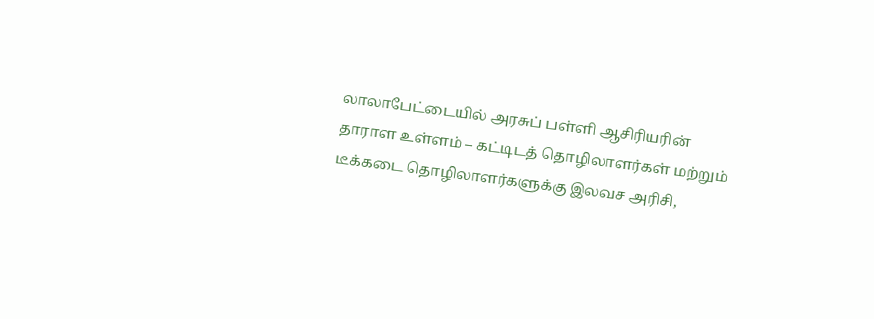லாலாபேட்டையில் அரசுப் பள்ளி ஆசிரியரின் தாராள உள்ளம் – கட்டிடத் தொழிலாளர்கள் மற்றும் டீக்கடை தொழிலாளர்களுக்கு இலவச அரிசி,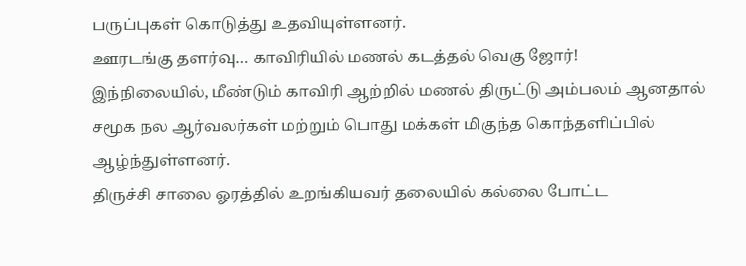பருப்புகள் கொடுத்து உதவியுள்ளனர்.
ஊரடங்கு தளர்வு… காவிரியில் மணல் கடத்தல் வெகு ஜோர்!
இந்நிலையில், மீண்டும் காவிரி ஆற்றில் மணல் திருட்டு அம்பலம் ஆனதால் சமூக நல ஆர்வலர்கள் மற்றும் பொது மக்கள் மிகுந்த கொந்தளிப்பில் ஆழ்ந்துள்ளனர்.
திருச்சி சாலை ஓரத்தில் உறங்கியவர் தலையில் கல்லை போட்ட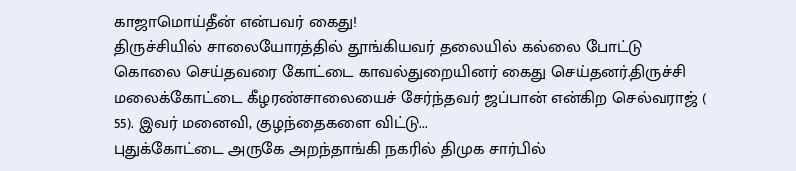காஜாமொய்தீன் என்பவர் கைது!
திருச்சியில் சாலையோரத்தில் தூங்கியவர் தலையில் கல்லை போட்டு கொலை செய்தவரை கோட்டை காவல்துறையினர் கைது செய்தனர்.திருச்சி மலைக்கோட்டை கீழரண்சாலையைச் சேர்ந்தவர் ஜப்பான் என்கிற செல்வராஜ் ( 55). இவர் மனைவி, குழந்தைகளை விட்டு...
புதுக்கோட்டை அருகே அறந்தாங்கி நகரில் திமுக சார்பில்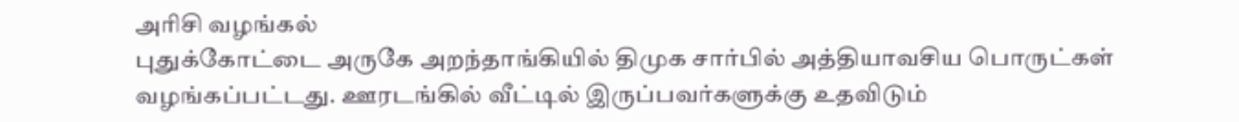அரிசி வழங்கல்
புதுக்கோட்டை அருகே அறந்தாங்கியில் திமுக சார்பில் அத்தியாவசிய பொருட்கள் வழங்கப்பட்டது. ஊரடங்கில் வீட்டில் இருப்பவர்களுக்கு உதவிடும்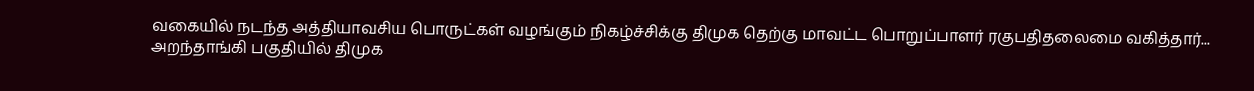வகையில் நடந்த அத்தியாவசிய பொருட்கள் வழங்கும் நிகழ்ச்சிக்கு திமுக தெற்கு மாவட்ட பொறுப்பாளர் ரகுபதிதலைமை வகித்தார்...
அறந்தாங்கி பகுதியில் திமுக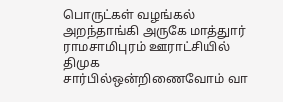பொருட்கள் வழங்கல்
அறந்தாங்கி அருகே மாத்துார் ராமசாமிபுரம் ஊராட்சியில் திமுக சார்பில்ஒன்றிணைவோம் வா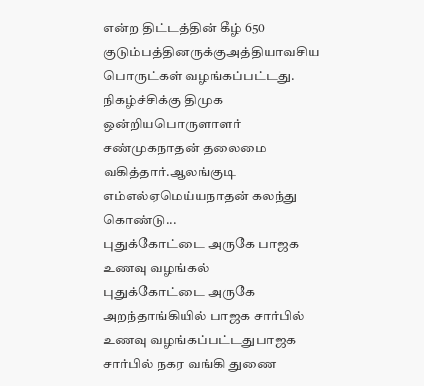என்ற திட்டத்தின் கீழ் 650 குடும்பத்தினருக்குஅத்தியாவசிய பொருட்கள் வழங்கப்பட்டது. நிகழ்ச்சிக்கு திமுக ஒன்றியபொருளாளர் சண்முகநாதன் தலைமை வகித்தார்.ஆலங்குடி எம்எல்ஏமெய்யநாதன் கலந்து கொண்டு...
புதுக்கோட்டை அருகே பாஜக உணவு வழங்கல்
புதுக்கோட்டை அருகே அறந்தாங்கியில் பாஜக சார்பில் உணவு வழங்கப்பட்டதுபாஜக சார்பில் நகர வங்கி துணை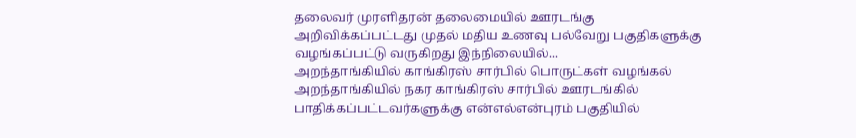தலைவர் முரளிதரன் தலைமையில் ஊரடங்கு அறிவிக்கப்பட்டது முதல் மதிய உணவு பல்வேறு பகுதிகளுக்கு வழங்கப்பட்டு வருகிறது இந்நிலையில்...
அறந்தாங்கியில் காங்கிரஸ் சார்பில் பொருட்கள் வழங்கல்
அறந்தாங்கியில் நகர காங்கிரஸ் சார்பில் ஊரடங்கில் பாதிக்கப்பட்டவர்களுக்கு என்எல்என்புரம் பகுதியில்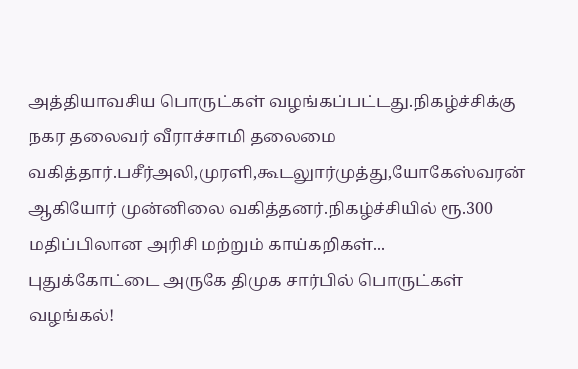அத்தியாவசிய பொருட்கள் வழங்கப்பட்டது.நிகழ்ச்சிக்கு நகர தலைவர் வீராச்சாமி தலைமை வகித்தார்.பசீர்அலி,முரளி,கூடலுார்முத்து,யோகேஸ்வரன் ஆகியோர் முன்னிலை வகித்தனர்.நிகழ்ச்சியில் ரூ.300 மதிப்பிலான அரிசி மற்றும் காய்கறிகள்...
புதுக்கோட்டை அருகே திமுக சார்பில் பொருட்கள் வழங்கல்!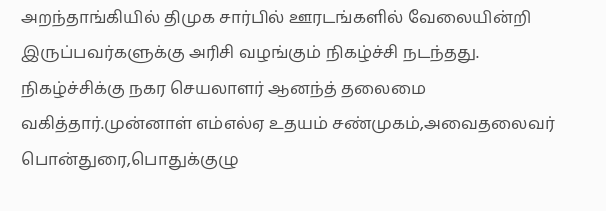அறந்தாங்கியில் திமுக சார்பில் ஊரடங்களில் வேலையின்றி இருப்பவர்களுக்கு அரிசி வழங்கும் நிகழ்ச்சி நடந்தது. நிகழ்ச்சிக்கு நகர செயலாளர் ஆனந்த் தலைமை வகித்தார்.முன்னாள் எம்எல்ஏ உதயம் சண்முகம்,அவைதலைவர் பொன்துரை,பொதுக்குழு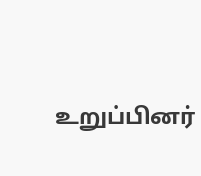உறுப்பினர்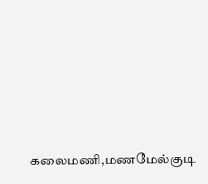கலைமணி,மணமேல்குடி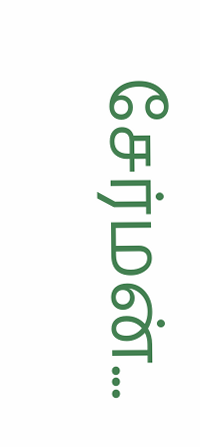சேர்மன்...